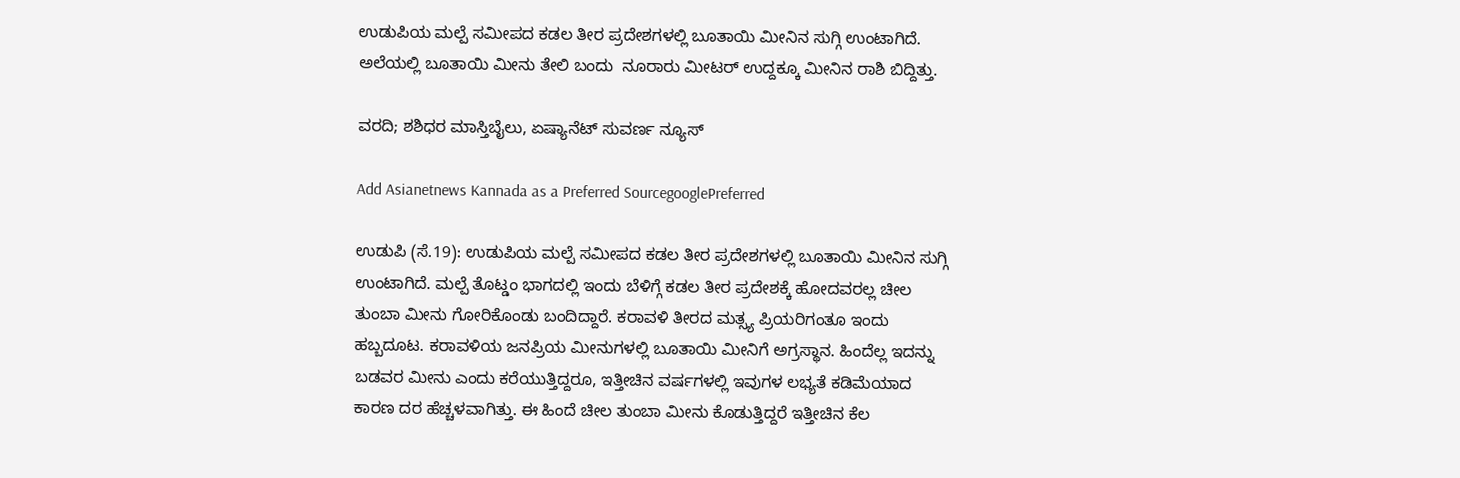ಉಡುಪಿಯ ಮಲ್ಪೆ ಸಮೀಪದ ಕಡಲ ತೀರ ಪ್ರದೇಶಗಳಲ್ಲಿ ಬೂತಾಯಿ ಮೀನಿನ ಸುಗ್ಗಿ ಉಂಟಾಗಿದೆ. ಅಲೆಯಲ್ಲಿ ಬೂತಾಯಿ ಮೀನು ತೇಲಿ ಬಂದು  ನೂರಾರು ಮೀಟರ್ ಉದ್ದಕ್ಕೂ ಮೀನಿನ ರಾಶಿ ಬಿದ್ದಿತ್ತು.

ವರದಿ; ಶಶಿಧರ ಮಾಸ್ತಿಬೈಲು, ಏಷ್ಯಾನೆಟ್ ಸುವರ್ಣ ನ್ಯೂಸ್

Add Asianetnews Kannada as a Preferred SourcegooglePreferred

ಉಡುಪಿ (ಸೆ.19): ಉಡುಪಿಯ ಮಲ್ಪೆ ಸಮೀಪದ ಕಡಲ ತೀರ ಪ್ರದೇಶಗಳಲ್ಲಿ ಬೂತಾಯಿ ಮೀನಿನ ಸುಗ್ಗಿ ಉಂಟಾಗಿದೆ. ಮಲ್ಪೆ ತೊಟ್ಡಂ ಭಾಗದಲ್ಲಿ ಇಂದು ಬೆಳಿಗ್ಗೆ ಕಡಲ ತೀರ ಪ್ರದೇಶಕ್ಕೆ ಹೋದವರಲ್ಲ ಚೀಲ ತುಂಬಾ ಮೀನು ಗೋರಿಕೊಂಡು ಬಂದಿದ್ದಾರೆ. ಕರಾವಳಿ ತೀರದ ಮತ್ಸ್ಯ ಪ್ರಿಯರಿಗಂತೂ ಇಂದು ಹಬ್ಬದೂಟ. ಕರಾವಳಿಯ ಜನಪ್ರಿಯ ಮೀನುಗಳಲ್ಲಿ ಬೂತಾಯಿ ಮೀನಿಗೆ ಅಗ್ರಸ್ಥಾನ. ಹಿಂದೆಲ್ಲ ಇದನ್ನು ಬಡವರ ಮೀನು ಎಂದು ಕರೆಯುತ್ತಿದ್ದರೂ, ಇತ್ತೀಚಿನ ವರ್ಷಗಳಲ್ಲಿ ಇವುಗಳ ಲಭ್ಯತೆ ಕಡಿಮೆಯಾದ ಕಾರಣ ದರ ಹೆಚ್ಚಳವಾಗಿತ್ತು. ಈ ಹಿಂದೆ ಚೀಲ ತುಂಬಾ ಮೀನು ಕೊಡುತ್ತಿದ್ದರೆ ಇತ್ತೀಚಿನ ಕೆಲ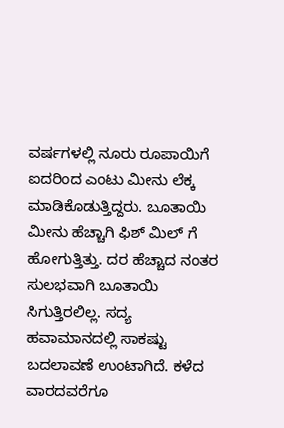ವರ್ಷಗಳಲ್ಲಿ ನೂರು ರೂಪಾಯಿಗೆ ಐದರಿಂದ ಎಂಟು ಮೀನು ಲೆಕ್ಕ ಮಾಡಿಕೊಡುತ್ತಿದ್ದರು. ಬೂತಾಯಿ ಮೀನು ಹೆಚ್ಚಾಗಿ ಫಿಶ್ ಮಿಲ್ ಗೆ ಹೋಗುತ್ತಿತ್ತು. ದರ ಹೆಚ್ಚಾದ ನಂತರ ಸುಲಭವಾಗಿ ಬೂತಾಯಿ ಸಿಗುತ್ತಿರಲಿಲ್ಲ. ಸದ್ಯ ಹವಾಮಾನದಲ್ಲಿ ಸಾಕಷ್ಟು ಬದಲಾವಣೆ ಉಂಟಾಗಿದೆ. ಕಳೆದ ವಾರದವರೆಗೂ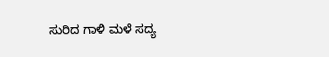ಸುರಿದ ಗಾಳಿ ಮಳೆ ಸದ್ಯ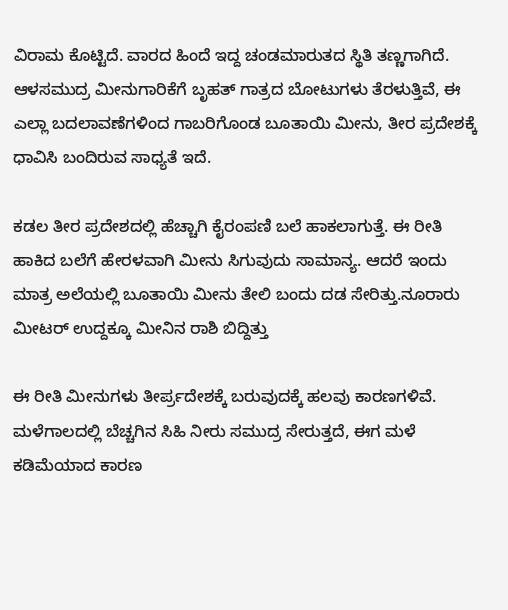ವಿರಾಮ ಕೊಟ್ಟಿದೆ. ವಾರದ ಹಿಂದೆ ಇದ್ದ ಚಂಡಮಾರುತದ ಸ್ಥಿತಿ ತಣ್ಣಗಾಗಿದೆ. ಆಳಸಮುದ್ರ ಮೀನುಗಾರಿಕೆಗೆ ಬೃಹತ್ ಗಾತ್ರದ ಬೋಟುಗಳು ತೆರಳುತ್ತಿವೆ, ಈ ಎಲ್ಲಾ ಬದಲಾವಣೆಗಳಿಂದ ಗಾಬರಿಗೊಂಡ ಬೂತಾಯಿ ಮೀನು, ತೀರ ಪ್ರದೇಶಕ್ಕೆ ಧಾವಿಸಿ ಬಂದಿರುವ ಸಾಧ್ಯತೆ ಇದೆ.

ಕಡಲ ತೀರ ಪ್ರದೇಶದಲ್ಲಿ ಹೆಚ್ಚಾಗಿ ಕೈರಂಪಣಿ ಬಲೆ ಹಾಕಲಾಗುತ್ತೆ. ಈ ರೀತಿ ಹಾಕಿದ ಬಲೆಗೆ ಹೇರಳವಾಗಿ ಮೀನು ಸಿಗುವುದು ಸಾಮಾನ್ಯ. ಆದರೆ ಇಂದು ಮಾತ್ರ ಅಲೆಯಲ್ಲಿ ಬೂತಾಯಿ ಮೀನು ತೇಲಿ ಬಂದು ದಡ ಸೇರಿತ್ತು.ನೂರಾರು ಮೀಟರ್ ಉದ್ದಕ್ಕೂ ಮೀನಿನ ರಾಶಿ ಬಿದ್ದಿತ್ತು

ಈ ರೀತಿ ಮೀನುಗಳು ತೀರ್ಪ್ರದೇಶಕ್ಕೆ ಬರುವುದಕ್ಕೆ ಹಲವು ಕಾರಣಗಳಿವೆ. ಮಳೆಗಾಲದಲ್ಲಿ ಬೆಚ್ಚಗಿನ ಸಿಹಿ ನೀರು ಸಮುದ್ರ ಸೇರುತ್ತದೆ, ಈಗ ಮಳೆ ಕಡಿಮೆಯಾದ ಕಾರಣ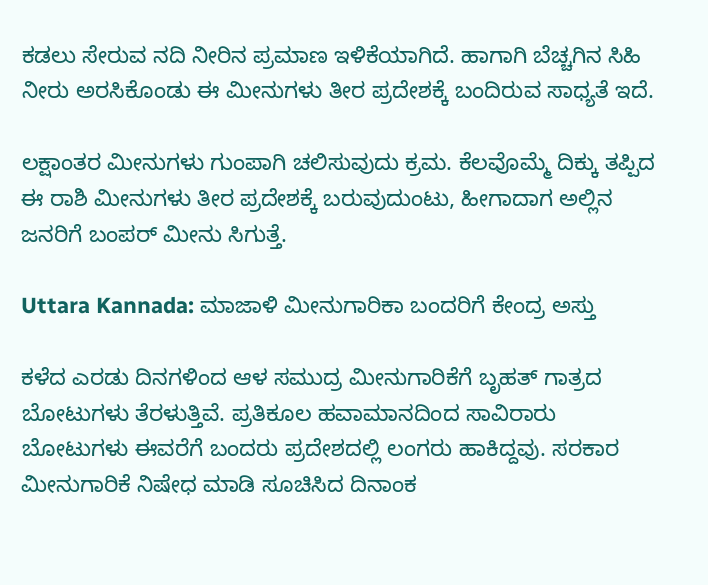ಕಡಲು ಸೇರುವ ನದಿ ನೀರಿನ ಪ್ರಮಾಣ ಇಳಿಕೆಯಾಗಿದೆ. ಹಾಗಾಗಿ ಬೆಚ್ಚಗಿನ ಸಿಹಿ ನೀರು ಅರಸಿಕೊಂಡು ಈ ಮೀನುಗಳು ತೀರ ಪ್ರದೇಶಕ್ಕೆ ಬಂದಿರುವ ಸಾಧ್ಯತೆ ಇದೆ.

ಲಕ್ಷಾಂತರ ಮೀನುಗಳು ಗುಂಪಾಗಿ ಚಲಿಸುವುದು ಕ್ರಮ. ಕೆಲವೊಮ್ಮೆ ದಿಕ್ಕು ತಪ್ಪಿದ ಈ ರಾಶಿ ಮೀನುಗಳು ತೀರ ಪ್ರದೇಶಕ್ಕೆ ಬರುವುದುಂಟು, ಹೀಗಾದಾಗ ಅಲ್ಲಿನ ಜನರಿಗೆ ಬಂಪರ್ ಮೀನು ಸಿಗುತ್ತೆ.

Uttara Kannada: ಮಾಜಾಳಿ ಮೀನುಗಾರಿಕಾ ಬಂದರಿಗೆ ಕೇಂದ್ರ ಅಸ್ತು

ಕಳೆದ ಎರಡು ದಿನಗಳಿಂದ ಆಳ ಸಮುದ್ರ ಮೀನುಗಾರಿಕೆಗೆ ಬೃಹತ್ ಗಾತ್ರದ ಬೋಟುಗಳು ತೆರಳುತ್ತಿವೆ. ಪ್ರತಿಕೂಲ ಹವಾಮಾನದಿಂದ ಸಾವಿರಾರು ಬೋಟುಗಳು ಈವರೆಗೆ ಬಂದರು ಪ್ರದೇಶದಲ್ಲಿ ಲಂಗರು ಹಾಕಿದ್ದವು. ಸರಕಾರ ಮೀನುಗಾರಿಕೆ ನಿಷೇಧ ಮಾಡಿ ಸೂಚಿಸಿದ ದಿನಾಂಕ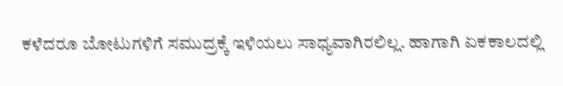ಕಳೆದರೂ ಬೋಟುಗಳಿಗೆ ಸಮುದ್ರಕ್ಕೆ ಇಳಿಯಲು ಸಾಧ್ಯವಾಗಿರಲಿಲ್ಲ. ಹಾಗಾಗಿ ಏಕಕಾಲದಲ್ಲಿ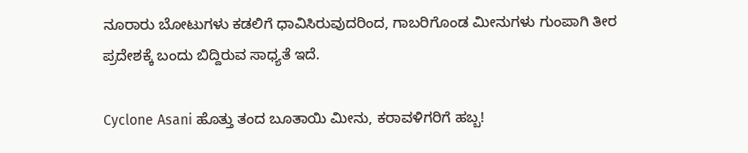ನೂರಾರು ಬೋಟುಗಳು ಕಡಲಿಗೆ ಧಾವಿಸಿರುವುದರಿಂದ, ಗಾಬರಿಗೊಂಡ ಮೀನುಗಳು ಗುಂಪಾಗಿ ತೀರ ಪ್ರದೇಶಕ್ಕೆ ಬಂದು ಬಿದ್ದಿರುವ ಸಾಧ್ಯತೆ ಇದೆ.

Cyclone Asani ಹೊತ್ತು ತಂದ ಬೂತಾಯಿ ಮೀನು, ಕರಾವಳಿಗರಿಗೆ ಹಬ್ಬ!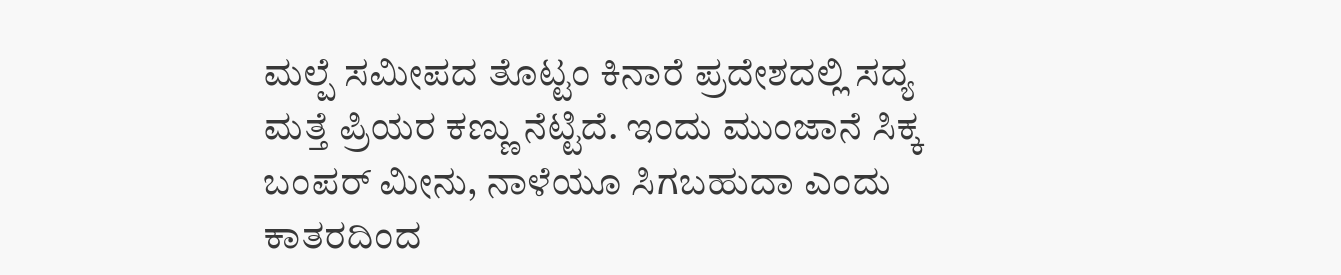ಮಲ್ಪೆ ಸಮೀಪದ ತೊಟ್ಟಂ ಕಿನಾರೆ ಪ್ರದೇಶದಲ್ಲಿ ಸದ್ಯ ಮತ್ತೆ ಪ್ರಿಯರ ಕಣ್ಣು ನೆಟ್ಟಿದೆ. ಇಂದು ಮುಂಜಾನೆ ಸಿಕ್ಕ ಬಂಪರ್ ಮೀನು, ನಾಳೆಯೂ ಸಿಗಬಹುದಾ ಎಂದು ಕಾತರದಿಂದ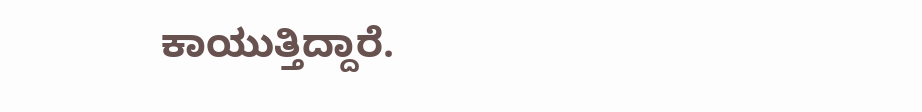ಕಾಯುತ್ತಿದ್ದಾರೆ.